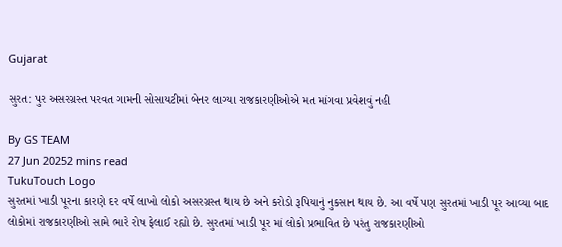Gujarat

સુરત: પુર અસરગ્રસ્ત પરવત ગામની સોસાયટીમાં બેનર લાગ્યા રાજકારણીઓએ મત માંગવા પ્રવેશવું નહી

By GS TEAM
27 Jun 20252 mins read
TukuTouch Logo
સુરતમાં ખાડી પૂરના કારણે દર વર્ષે લાખો લોકો અસરગ્રસ્ત થાય છે અને કરોડો રૂપિયાનું નુકસાન થાય છે. આ વર્ષે પણ સુરતમાં ખાડી પૂર આવ્યા બાદ લોકોમાં રાજકારણીઓ સામે ભારે રોષ ફેલાઈ રહ્યો છે. સુરતમાં ખાડી પૂર માં લોકો પ્રભાવિત છે પરંતુ રાજકારણીઓ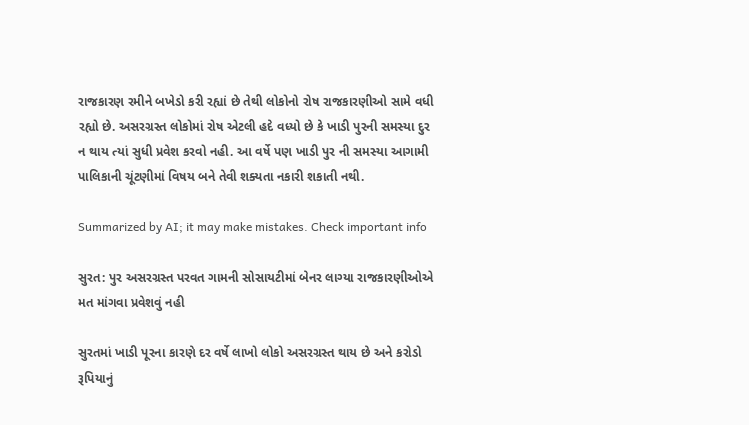રાજકારણ રમીને બખેડો કરી રહ્યાં છે તેથી લોકોનો રોષ રાજકારણીઓ સામે વધી રહ્યો છે. અસરગ્રસ્ત લોકોમાં રોષ એટલી હદે વધ્યો છે કે ખાડી પુરની સમસ્યા દુર ન થાય ત્યાં સુધી પ્રવેશ કરવો નહી. આ વર્ષે પણ ખાડી પુર ની સમસ્યા આગામી પાલિકાની ચૂંટણીમાં વિષય બને તેવી શક્યતા નકારી શકાતી નથી.

Summarized by AI; it may make mistakes. Check important info

સુરત: પુર અસરગ્રસ્ત પરવત ગામની સોસાયટીમાં બેનર લાગ્યા રાજકારણીઓએ મત માંગવા પ્રવેશવું નહી

સુરતમાં ખાડી પૂરના કારણે દર વર્ષે લાખો લોકો અસરગ્રસ્ત થાય છે અને કરોડો રૂપિયાનું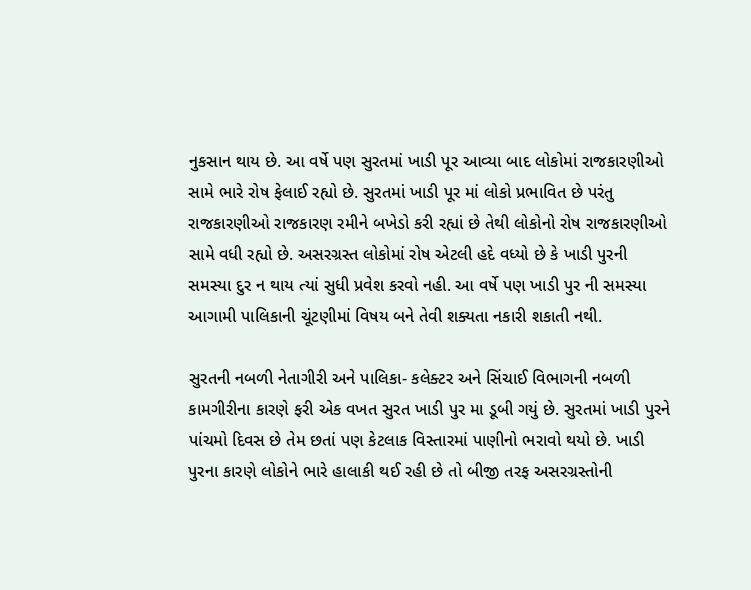નુકસાન થાય છે. આ વર્ષે પણ સુરતમાં ખાડી પૂર આવ્યા બાદ લોકોમાં રાજકારણીઓ સામે ભારે રોષ ફેલાઈ રહ્યો છે. સુરતમાં ખાડી પૂર માં લોકો પ્રભાવિત છે પરંતુ રાજકારણીઓ રાજકારણ રમીને બખેડો કરી રહ્યાં છે તેથી લોકોનો રોષ રાજકારણીઓ સામે વધી રહ્યો છે. અસરગ્રસ્ત લોકોમાં રોષ એટલી હદે વધ્યો છે કે ખાડી પુરની સમસ્યા દુર ન થાય ત્યાં સુધી પ્રવેશ કરવો નહી. આ વર્ષે પણ ખાડી પુર ની સમસ્યા આગામી પાલિકાની ચૂંટણીમાં વિષય બને તેવી શક્યતા નકારી શકાતી નથી.

સુરતની નબળી નેતાગીરી અને પાલિકા- કલેક્ટર અને સિંચાઈ વિભાગની નબળી કામગીરીના કારણે ફરી એક વખત સુરત ખાડી પુર મા ડૂબી ગયું છે. સુરતમાં ખાડી પુરને પાંચમો દિવસ છે તેમ છતાં પણ કેટલાક વિસ્તારમાં પાણીનો ભરાવો થયો છે. ખાડી પુરના કારણે લોકોને ભારે હાલાકી થઈ રહી છે તો બીજી તરફ અસરગ્રસ્તોની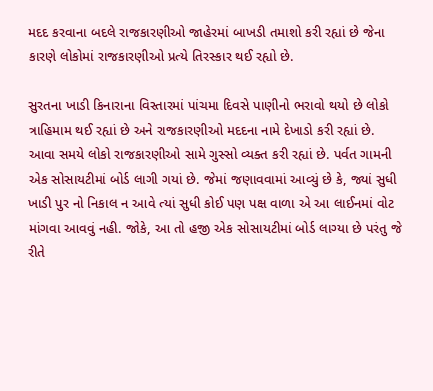મદદ કરવાના બદલે રાજકારણીઓ જાહેરમાં બાખડી તમાશો કરી રહ્યાં છે જેના કારણે લોકોમાં રાજકારણીઓ પ્રત્યે તિરસ્કાર થઈ રહ્યો છે.

સુરતના ખાડી કિનારાના વિસ્તારમાં પાંચમા દિવસે પાણીનો ભરાવો થયો છે લોકો ત્રાહિમામ થઈ રહ્યાં છે અને રાજકારણીઓ મદદના નામે દેખાડો કરી રહ્યાં છે. આવા સમયે લોકો રાજકારણીઓ સામે ગુસ્સો વ્યક્ત કરી રહ્યાં છે. પર્વત ગામની એક સોસાયટીમાં બોર્ડ લાગી ગયાં છે. જેમાં જણાવવામાં આવ્યું છે કે, જ્યાં સુધી ખાડી પુર નો નિકાલ ન આવે ત્યાં સુધી કોઈ પણ પક્ષ વાળા એ આ લાઈનમાં વોટ માંગવા આવવું નહી. જોકે, આ તો હજી એક સોસાયટીમાં બોર્ડ લાગ્યા છે પરંતુ જે રીતે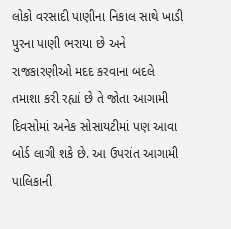લોકો વરસાદી પાણીના નિકાલ સાથે ખાડી પુરના પાણી ભરાયા છે અને રાજકારણીઓ મદદ કરવાના બદલે તમાશા કરી રહ્યાં છે તે જોતા આગામી દિવસોમાં અનેક સોસાયટીમાં પણ આવા બોર્ડ લાગી શકે છે. આ ઉપરાંત આગામી પાલિકાની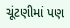ચૂંટણીમાં પણ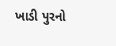ખાડી પુરનો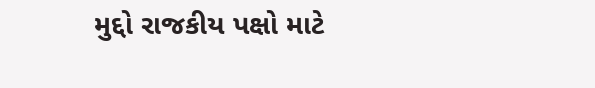મુદ્દો રાજકીય પક્ષો માટે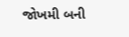જોખમી બની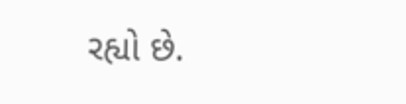રહ્યો છે.